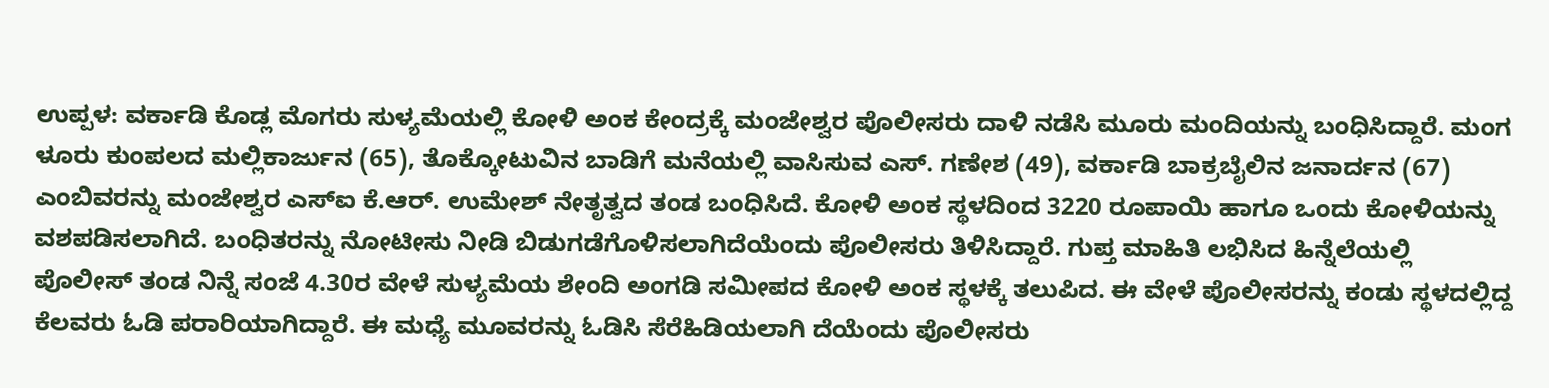ಉಪ್ಪಳ: ವರ್ಕಾಡಿ ಕೊಡ್ಲ ಮೊಗರು ಸುಳ್ಯಮೆಯಲ್ಲಿ ಕೋಳಿ ಅಂಕ ಕೇಂದ್ರಕ್ಕೆ ಮಂಜೇಶ್ವರ ಪೊಲೀಸರು ದಾಳಿ ನಡೆಸಿ ಮೂರು ಮಂದಿಯನ್ನು ಬಂಧಿಸಿದ್ದಾರೆ. ಮಂಗ ಳೂರು ಕುಂಪಲದ ಮಲ್ಲಿಕಾರ್ಜುನ (65), ತೊಕ್ಕೋಟುವಿನ ಬಾಡಿಗೆ ಮನೆಯಲ್ಲಿ ವಾಸಿಸುವ ಎಸ್. ಗಣೇಶ (49), ವರ್ಕಾಡಿ ಬಾಕ್ರಬೈಲಿನ ಜನಾರ್ದನ (67) ಎಂಬಿವರನ್ನು ಮಂಜೇಶ್ವರ ಎಸ್ಐ ಕೆ.ಆರ್. ಉಮೇಶ್ ನೇತೃತ್ವದ ತಂಡ ಬಂಧಿಸಿದೆ. ಕೋಳಿ ಅಂಕ ಸ್ಥಳದಿಂದ 3220 ರೂಪಾಯಿ ಹಾಗೂ ಒಂದು ಕೋಳಿಯನ್ನು ವಶಪಡಿಸಲಾಗಿದೆ. ಬಂಧಿತರನ್ನು ನೋಟೀಸು ನೀಡಿ ಬಿಡುಗಡೆಗೊಳಿಸಲಾಗಿದೆಯೆಂದು ಪೊಲೀಸರು ತಿಳಿಸಿದ್ದಾರೆ. ಗುಪ್ತ ಮಾಹಿತಿ ಲಭಿಸಿದ ಹಿನ್ನೆಲೆಯಲ್ಲಿ ಪೊಲೀಸ್ ತಂಡ ನಿನ್ನೆ ಸಂಜೆ 4.30ರ ವೇಳೆ ಸುಳ್ಯಮೆಯ ಶೇಂದಿ ಅಂಗಡಿ ಸಮೀಪದ ಕೋಳಿ ಅಂಕ ಸ್ಥಳಕ್ಕೆ ತಲುಪಿದ. ಈ ವೇಳೆ ಪೊಲೀಸರನ್ನು ಕಂಡು ಸ್ಥಳದಲ್ಲಿದ್ದ ಕೆಲವರು ಓಡಿ ಪರಾರಿಯಾಗಿದ್ದಾರೆ. ಈ ಮಧ್ಯೆ ಮೂವರನ್ನು ಓಡಿಸಿ ಸೆರೆಹಿಡಿಯಲಾಗಿ ದೆಯೆಂದು ಪೊಲೀಸರು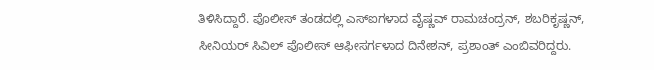ತಿಳಿಸಿದ್ದಾರೆ. ಪೊಲೀಸ್ ತಂಡದಲ್ಲಿ ಎಸ್ಐಗಳಾದ ವೈಷ್ಣವ್ ರಾಮಚಂದ್ರನ್, ಶಬರಿಕೃಷ್ಣನ್, ಸೀನಿಯರ್ ಸಿವಿಲ್ ಪೊಲೀಸ್ ಆಫೀಸರ್ಗಳಾದ ದಿನೇಶನ್, ಪ್ರಶಾಂತ್ ಎಂಬಿವರಿದ್ದರು.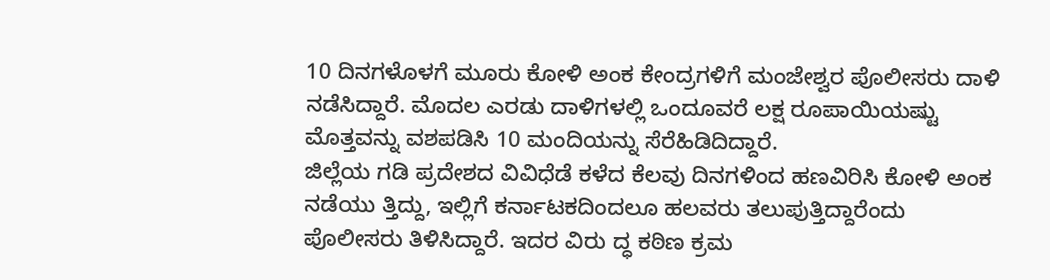10 ದಿನಗಳೊಳಗೆ ಮೂರು ಕೋಳಿ ಅಂಕ ಕೇಂದ್ರಗಳಿಗೆ ಮಂಜೇಶ್ವರ ಪೊಲೀಸರು ದಾಳಿ ನಡೆಸಿದ್ದಾರೆ. ಮೊದಲ ಎರಡು ದಾಳಿಗಳಲ್ಲಿ ಒಂದೂವರೆ ಲಕ್ಷ ರೂಪಾಯಿಯಷ್ಟು ಮೊತ್ತವನ್ನು ವಶಪಡಿಸಿ 10 ಮಂದಿಯನ್ನು ಸೆರೆಹಿಡಿದಿದ್ದಾರೆ.
ಜಿಲ್ಲೆಯ ಗಡಿ ಪ್ರದೇಶದ ವಿವಿಧೆಡೆ ಕಳೆದ ಕೆಲವು ದಿನಗಳಿಂದ ಹಣವಿರಿಸಿ ಕೋಳಿ ಅಂಕ ನಡೆಯು ತ್ತಿದ್ದು, ಇಲ್ಲಿಗೆ ಕರ್ನಾಟಕದಿಂದಲೂ ಹಲವರು ತಲುಪುತ್ತಿದ್ದಾರೆಂದು ಪೊಲೀಸರು ತಿಳಿಸಿದ್ದಾರೆ. ಇದರ ವಿರು ದ್ಧ ಕಠಿಣ ಕ್ರಮ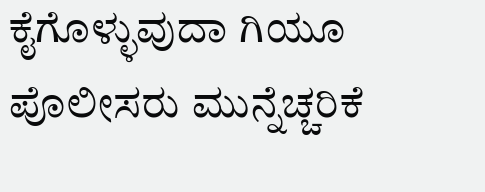ಕೈಗೊಳ್ಳುವುದಾ ಗಿಯೂ ಪೊಲೀಸರು ಮುನ್ನೆಚ್ಚರಿಕೆ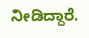ನೀಡಿದ್ದಾರೆ.